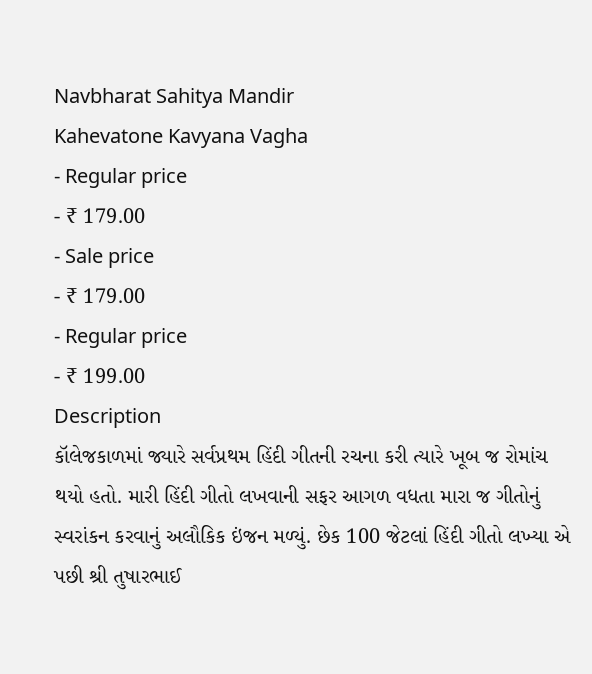Navbharat Sahitya Mandir
Kahevatone Kavyana Vagha
- Regular price
- ₹ 179.00
- Sale price
- ₹ 179.00
- Regular price
- ₹ 199.00
Description
કૉલેજકાળમાં જ્યારે સર્વપ્રથમ હિંદી ગીતની રચના કરી ત્યારે ખૂબ જ રોમાંચ થયો હતો. મારી હિંદી ગીતો લખવાની સફર આગળ વધતા મારા જ ગીતોનું સ્વરાંકન કરવાનું અલૌકિક ઇંજન મળ્યું. છેક 100 જેટલાં હિંદી ગીતો લખ્યા એ પછી શ્રી તુષારભાઈ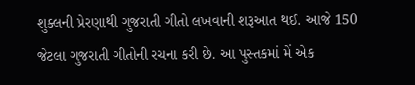શુક્લની પ્રેરણાથી ગુજરાતી ગીતો લખવાની શરૂઆત થઈ. આજે 150 જેટલા ગુજરાતી ગીતોની રચના કરી છે. આ પુસ્તકમાં મેં એક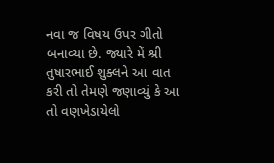નવા જ વિષય ઉપર ગીતો બનાવ્યા છે. જ્યારે મેં શ્રી તુષારભાઈ શુક્લને આ વાત કરી તો તેમણે જણાવ્યું કે આ તો વણખેડાયેલો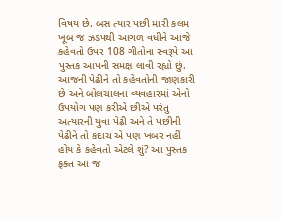વિષય છે. બસ ત્યાર પછી મારી કલમ ખૂબ જ ઝડપથી આગળ વધીને આજે કહેવતો ઉપર 108 ગીતોના સ્વરૂપે આ પુસ્તક આપની સમક્ષ લાવી રહ્યો છું. આજની પેઢીને તો કહેવતોની જાણકારી છે અને બોલચાલના વ્યવહારમાં એનો ઉપયોગ પણ કરીએ છીએ પરંતુ અત્યારની યુવા પેઢી અને તે પછીની પેઢીને તો કદાચ એ પણ ખબર નહીં હોય કે કહેવતો એટલે શું? આ પુસ્તક ફક્ત આ જ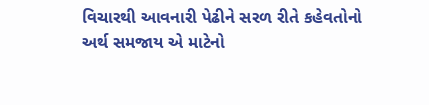વિચારથી આવનારી પેઢીને સરળ રીતે કહેવતોનો અર્થ સમજાય એ માટેનો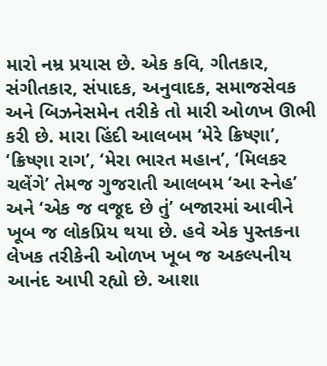મારો નમ્ર પ્રયાસ છે. એક કવિ, ગીતકાર, સંગીતકાર, સંપાદક, અનુવાદક, સમાજસેવક અને બિઝનેસમેન તરીકે તો મારી ઓળખ ઊભી કરી છે. મારા હિંદી આલબમ ‘મેરે ક્રિષ્ણા’, ‘ક્રિષ્ણા રાગ’, ‘મેરા ભારત મહાન’, ‘મિલકર ચલેંગે’ તેમજ ગુજરાતી આલબમ ‘આ સ્નેહ’ અને ‘એક જ વજૂદ છે તું’ બજારમાં આવીને ખૂબ જ લોકપ્રિય થયા છે. હવે એક પુસ્તકના લેખક તરીકેની ઓળખ ખૂબ જ અકલ્પનીય આનંદ આપી રહ્યો છે. આશા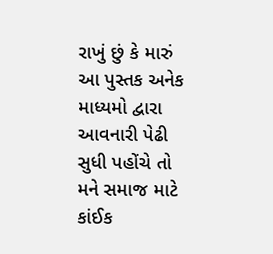રાખું છું કે મારું આ પુસ્તક અનેક માધ્યમો દ્વારા આવનારી પેઢી સુધી પહોંચે તો મને સમાજ માટે કાંઈક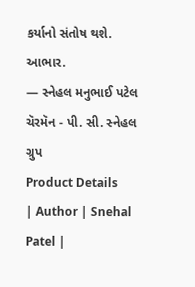કર્યાનો સંતોષ થશે.
આભાર.
— સ્નેહલ મનુભાઈ પટેલ
ચૅરમૅન - પી. સી. સ્નેહલ ગ્રુપ
Product Details
| Author | Snehal Patel |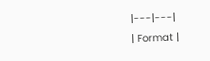|---|---|
| Format |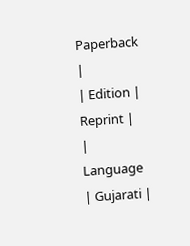Paperback |
| Edition | Reprint |
| Language | Gujarati |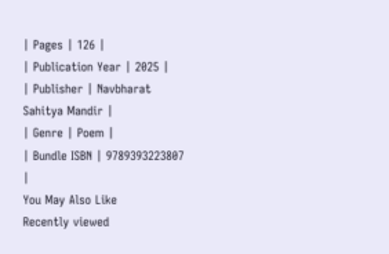| Pages | 126 |
| Publication Year | 2025 |
| Publisher | Navbharat Sahitya Mandir |
| Genre | Poem |
| Bundle ISBN | 9789393223807 |
You May Also Like
Recently viewed